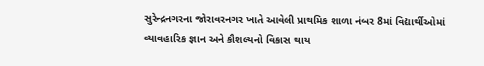સુરેન્દ્રનગરના જોરાવરનગર ખાતે આવેલી પ્રાથમિક શાળા નંબર 8માં વિદ્યાર્થીઓમાં વ્યાવહારિક જ્ઞાન અને કૌશલ્યનો વિકાસ થાય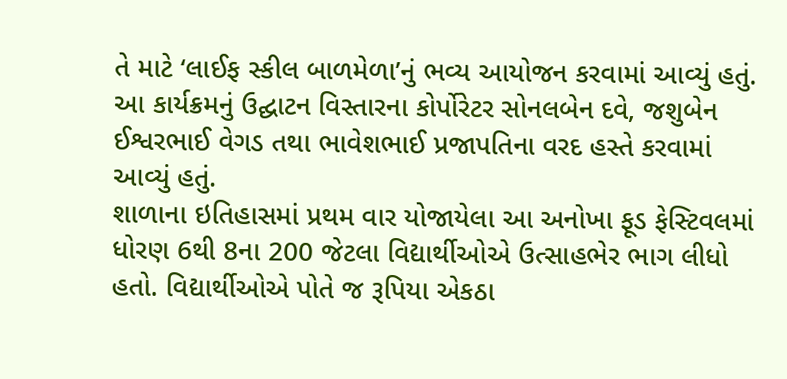તે માટે ‘લાઈફ સ્કીલ બાળમેળા’નું ભવ્ય આયોજન કરવામાં આવ્યું હતું.
આ કાર્યક્રમનું ઉદ્ઘાટન વિસ્તારના કોર્પોરેટર સોનલબેન દવે, જશુબેન ઈશ્વરભાઈ વેગડ તથા ભાવેશભાઈ પ્રજાપતિના વરદ હસ્તે કરવામાં આવ્યું હતું.
શાળાના ઇતિહાસમાં પ્રથમ વાર યોજાયેલા આ અનોખા ફૂડ ફેસ્ટિવલમાં ધોરણ 6થી 8ના 200 જેટલા વિદ્યાર્થીઓએ ઉત્સાહભેર ભાગ લીધો હતો. વિદ્યાર્થીઓએ પોતે જ રૂપિયા એકઠા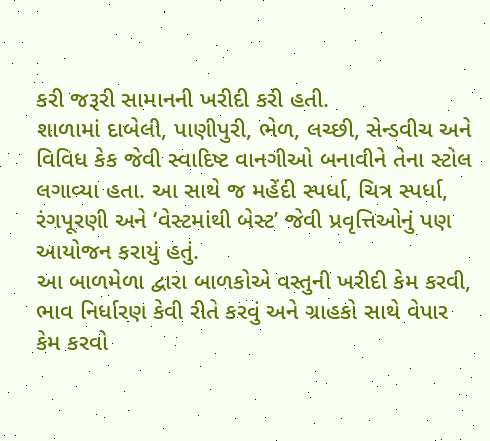કરી જરૂરી સામાનની ખરીદી કરી હતી.
શાળામાં દાબેલી, પાણીપુરી, ભેળ, લચ્છી, સેન્ડવીચ અને વિવિધ કેક જેવી સ્વાદિષ્ટ વાનગીઓ બનાવીને તેના સ્ટોલ લગાવ્યા હતા. આ સાથે જ મહેંદી સ્પર્ધા, ચિત્ર સ્પર્ધા, રંગપૂરણી અને ‘વેસ્ટમાંથી બેસ્ટ’ જેવી પ્રવૃત્તિઓનું પણ આયોજન કરાયું હતું.
આ બાળમેળા દ્વારા બાળકોએ વસ્તુની ખરીદી કેમ કરવી, ભાવ નિર્ધારણ કેવી રીતે કરવું અને ગ્રાહકો સાથે વેપાર કેમ કરવો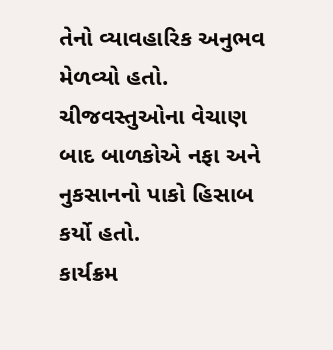તેનો વ્યાવહારિક અનુભવ મેળવ્યો હતો. ચીજવસ્તુઓના વેચાણ બાદ બાળકોએ નફા અને નુકસાનનો પાકો હિસાબ કર્યો હતો.
કાર્યક્રમ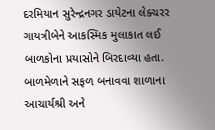દરમિયાન સુરેન્દ્રનગર ડાયેટના લેક્ચરર ગાયત્રીબેને આકસ્મિક મુલાકાત લઈ બાળકોના પ્રયાસોને બિરદાવ્યા હતા. બાળમેળાને સફળ બનાવવા શાળાના આચાર્યશ્રી અને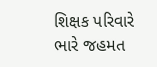શિક્ષક પરિવારે ભારે જહમત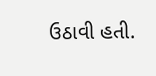ઉઠાવી હતી.